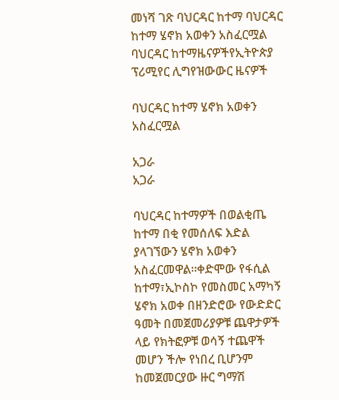መነሻ ገጽ ባህርዳር ከተማ ባህርዳር ከተማ ሄኖክ አወቀን አስፈርሟል
ባህርዳር ከተማዜናዎችየኢትዮጵያ ፕሪሚየር ሊግየዝውውር ዜናዎች

ባህርዳር ከተማ ሄኖክ አወቀን አስፈርሟል

አጋራ
አጋራ

ባህርዳር ከተማዎች በወልቂጤ ከተማ በቂ የመሰለፍ እድል ያላገኘውን ሄኖክ አወቀን አስፈርመዋል።ቀድሞው የፋሲል ከተማ፣ኢኮስኮ የመስመር አማካኝ ሄኖክ አወቀ በዘንድሮው የውድድር ዓመት በመጀመሪያዎቹ ጨዋታዎች ላይ የክትፎዎቹ ወሳኝ ተጨዋች መሆን ችሎ የነበረ ቢሆንም ከመጀመርያው ዙር ግማሽ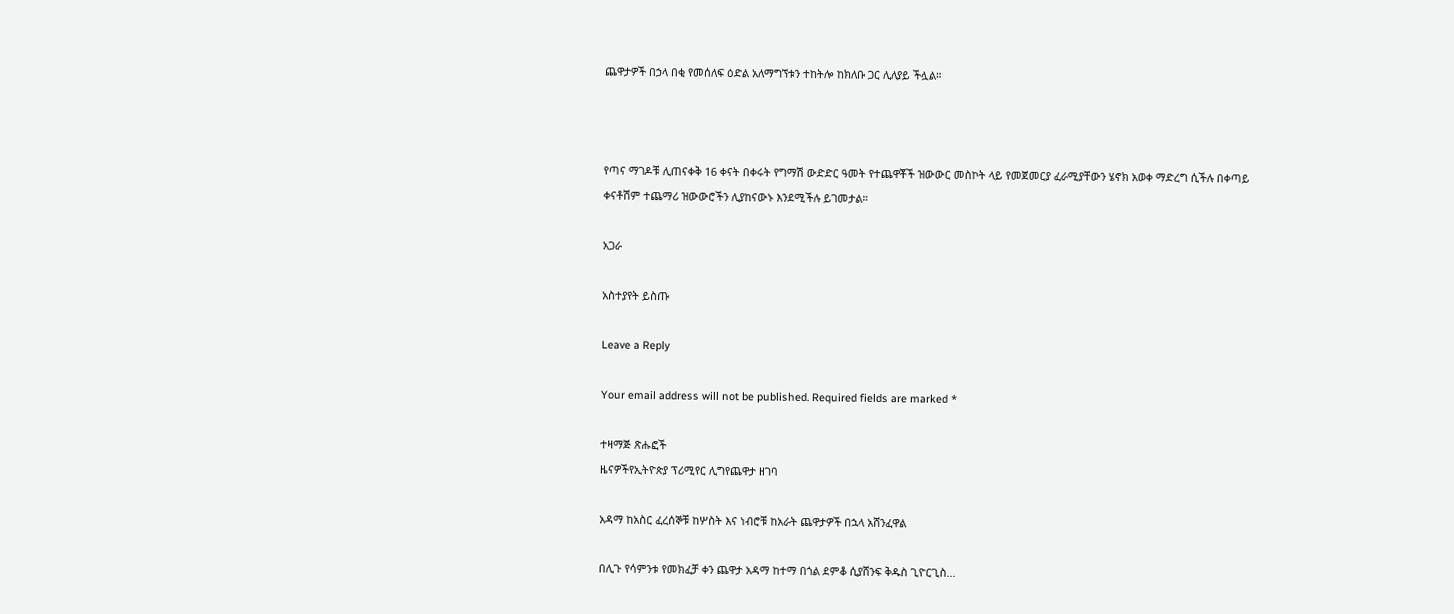ጨዋታዎች በኃላ በቂ የመሰለፍ ዕድል አለማግኘቱን ተከትሎ ከክለቡ ጋር ሊለያይ ችሏል።



የጣና ማገዶቹ ሊጠናቀቅ 16 ቀናት በቀሩት የግማሽ ውድድር ዓመት የተጨዋቾች ዝውውር መስኮት ላይ የመጀመርያ ፈራሚያቸውን ሄኖክ አወቀ ማድረግ ሲችሉ በቀጣይ ቀናቶሽም ተጨማሪ ዝውውሮችን ሊያከናውኑ እንደሚችሉ ይገመታል።

አጋራ

አስተያየት ይስጡ

Leave a Reply

Your email address will not be published. Required fields are marked *

ተዛማጅ ጽሑፎች
ዜናዎችየኢትዮጵያ ፕሪሚየር ሊግየጨዋታ ዘገባ

አዳማ ከአስር ፈረሰኞቹ ከሦስት እና ነብሮቹ ከአራት ጨዋታዎች በኋላ አሸንፈዋል

በሊጉ የሳምንቱ የመክፈቻ ቀን ጨዋታ አዳማ ከተማ በጎል ደምቆ ሲያሸንፍ ቅዱስ ጊዮርጊስ...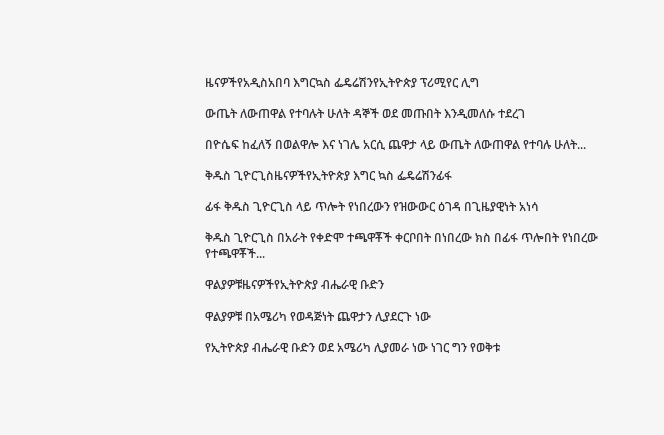ዜናዎችየአዲስአበባ እግርኳስ ፌዴሬሽንየኢትዮጵያ ፕሪሚየር ሊግ

ውጤት ለውጠዋል የተባሉት ሁለት ዳኞች ወደ መጡበት እንዲመለሱ ተደረገ

በዮሴፍ ከፈለኝ በወልዋሎ እና ነገሌ አርሲ ጨዋታ ላይ ውጤት ለውጠዋል የተባሉ ሁለት...

ቅዱስ ጊዮርጊስዜናዎችየኢትዮጵያ እግር ኳስ ፌዴሬሽንፊፋ

ፊፋ ቅዱስ ጊዮርጊስ ላይ ጥሎት የነበረውን የዝውውር ዕገዳ በጊዜያዊነት አነሳ

ቅዱስ ጊዮርጊስ በአራት የቀድሞ ተጫዋቾች ቀርቦበት በነበረው ክስ በፊፋ ጥሎበት የነበረው የተጫዋቾች...

ዋልያዎቹዜናዎችየኢትዮጵያ ብሔራዊ ቡድን

ዋልያዎቹ በአሜሪካ የወዳጅነት ጨዋታን ሊያደርጉ ነው

የኢትዮጵያ ብሔራዊ ቡድን ወደ አሜሪካ ሊያመራ ነው ነገር ግን የወቅቱ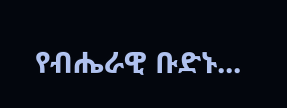የብሔራዊ ቡድኑ...